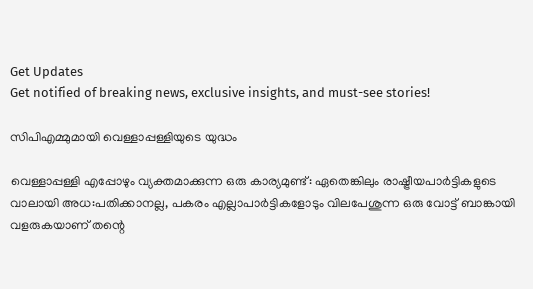Get Updates
Get notified of breaking news, exclusive insights, and must-see stories!

സിപിഎമ്മുമായി വെള്ളാപ്പള്ളിയുടെ യുദ്ധം

വെള്ളാപ്പള്ളി എപ്പോഴും വ്യക്തമാക്കുന്ന ഒരു കാര്യമുണ്ട്: ഏതെങ്കിലും രാഷ്ട്രീയപാര്‍ട്ടികളുടെ വാലായി അധ:പതിക്കാനല്ല, പകരം എല്ലാപാര്‍ട്ടികളോടും വിലപേശുന്ന ഒരു വോട്ട് ബാങ്കായി വളരുകയാണ് തന്റെ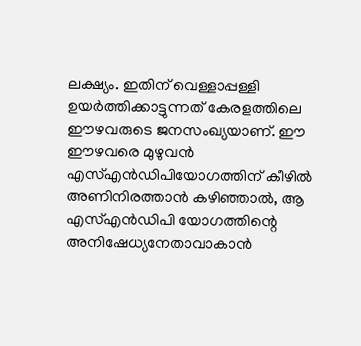ലക്ഷ്യം. ഇതിന് വെള്ളാപ്പള്ളി ഉയര്‍ത്തിക്കാട്ടുന്നത് കേരളത്തിലെ ഈഴവരുടെ ജനസംഖ്യയാണ്. ഈ ഈഴവരെ മുഴുവന്‍ എസ്എന്‍ഡിപിയോഗത്തിന് കീഴില്‍ അണിനിരത്താന്‍ കഴിഞ്ഞാല്‍, ആ എസ്എന്‍ഡിപി യോഗത്തിന്റെ അനിഷേധ്യനേതാവാകാന്‍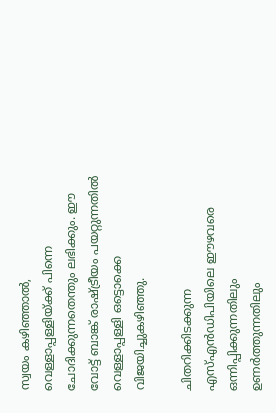സ്വയം കഴിഞ്ഞാല്‍, വെള്ളാപ്പള്ളിയ്ക്ക് പിന്നെ ചോദിക്കുന്നതെന്തും ലഭിക്കും. ഈ വോട്ട് ബാങ്ക് രാഷ്ട്രീയം പയറ്റുന്നതില്‍ വെള്ളാപ്പള്ളി ഒട്ടൊക്കെ വിജയിച്ചുകഴിഞ്ഞു.

ചിതറിക്കിടക്കുന്ന എസ്എന്‍ഡിപിയിലെ ഈഴവരെ ഒന്നിപ്പിക്കുന്നതിലും ഉണര്‍ത്തുന്നതിലും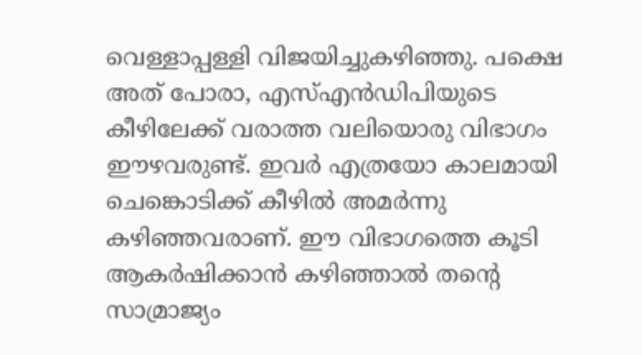വെള്ളാപ്പള്ളി വിജയിച്ചുകഴിഞ്ഞു. പക്ഷെ അത് പോരാ, എസ്എന്‍ഡിപിയുടെ കീഴിലേക്ക് വരാത്ത വലിയൊരു വിഭാഗം ഈഴവരുണ്ട്. ഇവര്‍ എത്രയോ കാലമായി ചെങ്കൊടിക്ക് കീഴില്‍ അമര്‍ന്നു കഴിഞ്ഞവരാണ്. ഈ വിഭാഗത്തെ കൂടി ആകര്‍ഷിക്കാന്‍ കഴിഞ്ഞാല്‍ തന്റെ സാമ്രാജ്യം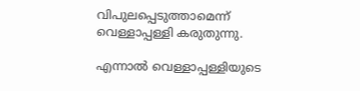വിപുലപ്പെടുത്താമെന്ന് വെള്ളാപ്പള്ളി കരുതുന്നു.

എന്നാല്‍ വെള്ളാപ്പള്ളിയുടെ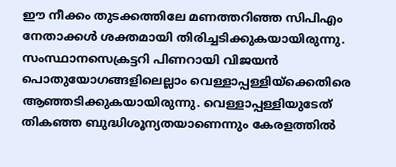ഈ നീക്കം തുടക്കത്തിലേ മണത്തറിഞ്ഞ സിപിഎം നേതാക്കള്‍ ശക്തമായി തിരിച്ചടിക്കുകയായിരുന്നു. സംസ്ഥാനസെക്രട്ടറി പിണറായി വിജയന്‍ പൊതുയോഗങ്ങളിലെല്ലാം വെള്ളാപ്പള്ളിയ്ക്കെതിരെ ആഞ്ഞടിക്കുകയായിരുന്നു. വെള്ളാപ്പള്ളിയുടേത് തികഞ്ഞ ബുദ്ധിശൂന്യതയാണെന്നും കേരളത്തില്‍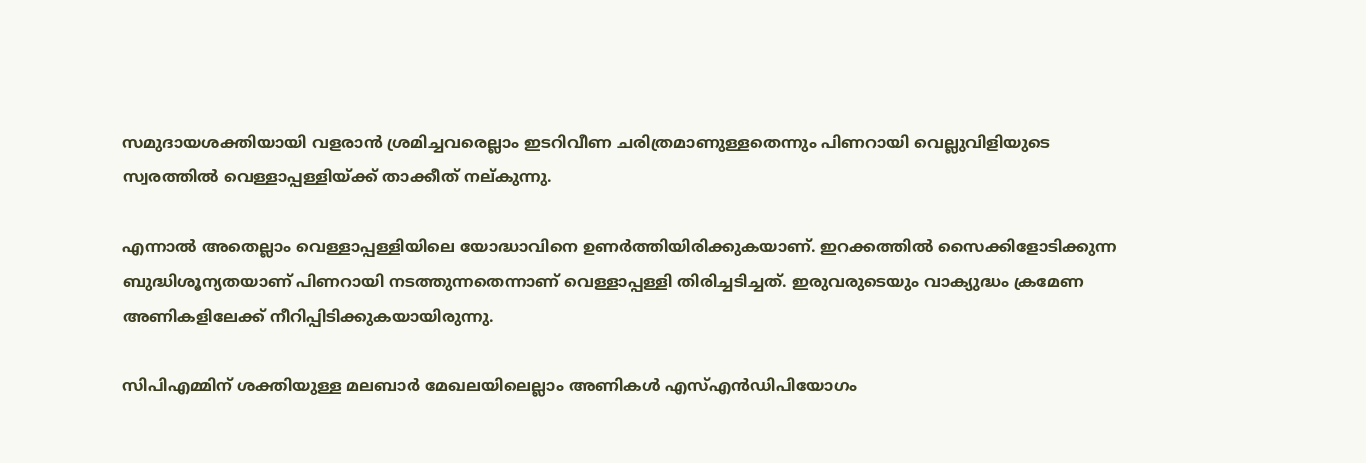സമുദായശക്തിയായി വളരാന്‍ ശ്രമിച്ചവരെല്ലാം ഇടറിവീണ ചരിത്രമാണുള്ളതെന്നും പിണറായി വെല്ലുവിളിയുടെ സ്വരത്തില്‍ വെള്ളാപ്പള്ളിയ്ക്ക് താക്കീത് നല്കുന്നു.

എന്നാല്‍ അതെല്ലാം വെള്ളാപ്പള്ളിയിലെ യോദ്ധാവിനെ ഉണര്‍ത്തിയിരിക്കുകയാണ്. ഇറക്കത്തില്‍ സൈക്കിളോടിക്കുന്ന ബുദ്ധിശൂന്യതയാണ് പിണറായി നടത്തുന്നതെന്നാണ് വെള്ളാപ്പള്ളി തിരിച്ചടിച്ചത്. ഇരുവരുടെയും വാക്യുദ്ധം ക്രമേണ അണികളിലേക്ക് നീറിപ്പിടിക്കുകയായിരുന്നു.

സിപിഎമ്മിന് ശക്തിയുള്ള മലബാര്‍ മേഖലയിലെല്ലാം അണികള്‍ എസ്എന്‍ഡിപിയോഗം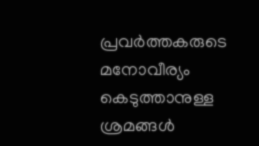പ്രവര്‍ത്തകരുടെ മനോവീര്യം കെടുത്താനുള്ള ശ്രമങ്ങള്‍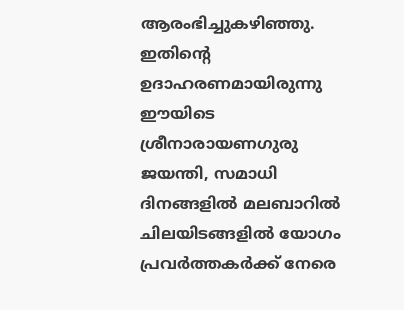ആരംഭിച്ചുകഴിഞ്ഞു. ഇതിന്റെ ഉദാഹരണമായിരുന്നു ഈയിടെ ശ്രീനാരായണഗുരു ജയന്തി, സമാധി ദിനങ്ങളില്‍ മലബാറില്‍ ചിലയിടങ്ങളില്‍ യോഗം പ്രവര്‍ത്തകര്‍ക്ക് നേരെ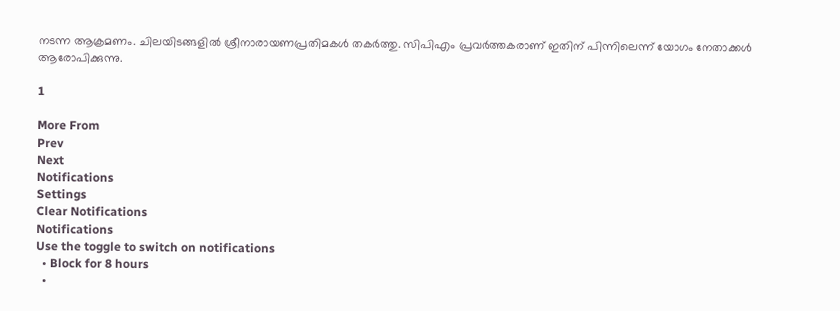നടന്ന ആക്രമണം. ചിലയിടങ്ങളില്‍ ശ്രീനാരായണപ്രതിമകള്‍ തകര്‍ത്തു. സിപിഎം പ്രവര്‍ത്തകരാണ് ഇതിന് പിന്നിലെന്ന് യോഗം നേതാക്കള്‍ ആരോപിക്കുന്നു.

1

More From
Prev
Next
Notifications
Settings
Clear Notifications
Notifications
Use the toggle to switch on notifications
  • Block for 8 hours
  •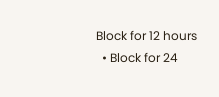Block for 12 hours
  • Block for 24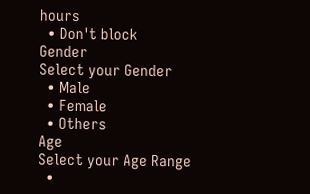hours
  • Don't block
Gender
Select your Gender
  • Male
  • Female
  • Others
Age
Select your Age Range
  •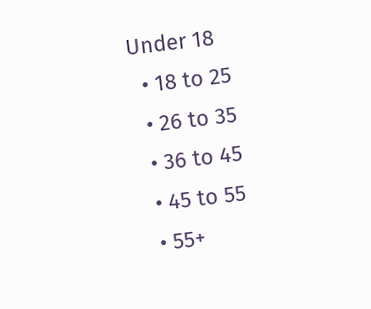Under 18
  • 18 to 25
  • 26 to 35
  • 36 to 45
  • 45 to 55
  • 55+